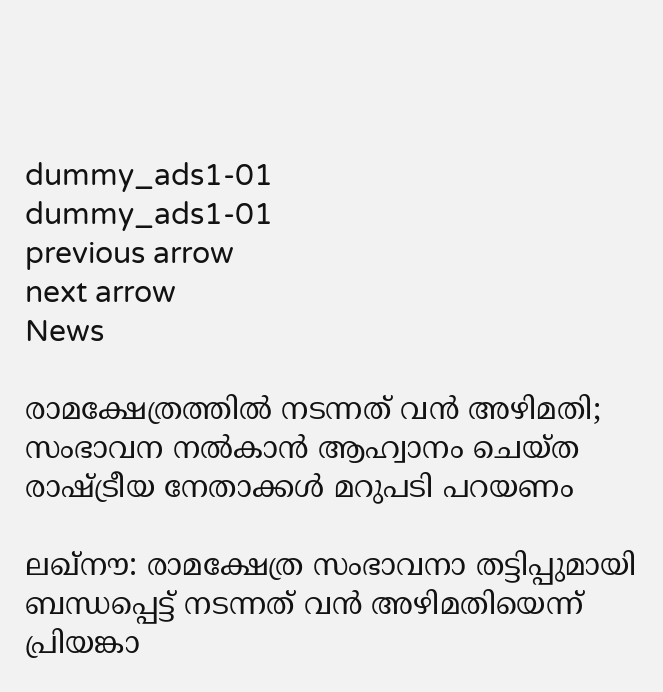dummy_ads1-01
dummy_ads1-01
previous arrow
next arrow
News

രാമക്ഷേത്രത്തിൽ നടന്നത് വൻ അഴിമതി; സംഭാവന നല്‍കാന്‍ ആഹ്വാനം ചെയ്ത രാഷ്ട്രീയ നേതാക്കള്‍ മറുപടി പറയണം

ലഖ്‌നൗ: രാമക്ഷേത്ര സംഭാവനാ തട്ടിപ്പുമായി ബന്ധപ്പെട്ട് നടന്നത് വന്‍ അഴിമതിയെന്ന് പ്രിയങ്കാ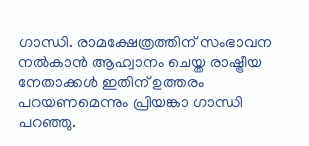ഗാന്ധി. രാമക്ഷേത്രത്തിന് സംഭാവന നല്‍കാന്‍ ആഹ്വാനം ചെയ്ത രാഷ്ട്രീയ നേതാക്കള്‍ ഇതിന് ഉത്തരം പറയണമെന്നും പ്രിയങ്കാ ഗാന്ധി പറഞ്ഞു.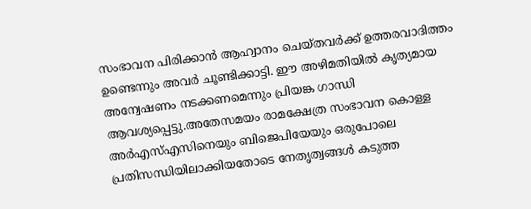സംഭാവന പിരിക്കാൻ ആഹ്വാനം ചെയ്തവര്‍ക്ക് ഉത്തരവാദിത്തം ഉണ്ടെന്നും അവര്‍ ചൂണ്ടിക്കാട്ടി. ഈ അഴിമതിയില്‍ കൃത്യമായ അന്വേഷണം നടക്കണമെന്നും പ്രിയങ്ക ഗാന്ധി ആവശ്യപ്പെട്ടു.അതേസമയം രാമക്ഷേത്ര സംഭാവന കൊള്ള അര്‍എസ്എസിനെയും ബിജെപിയേയും ഒരുപോലെ പ്രതിസന്ധിയിലാക്കിയതോടെ നേതൃത്വങ്ങള്‍ കടുത്ത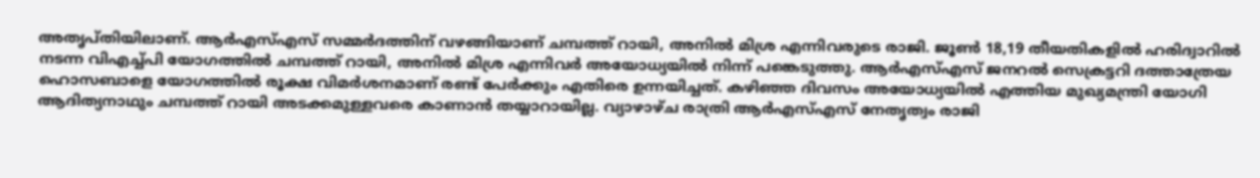അതൃപ്തിയിലാണ്. ആര്‍എസ്എസ് സമ്മര്‍ദത്തിന് വഴങ്ങിയാണ് ചമ്പത്ത് റായി, അനില്‍ മിശ്ര എന്നിവരുടെ രാജി. ജൂണ്‍ 18,19 തീയതികളില്‍ ഹരിദ്വാറില്‍ നടന്ന വിഎച്ച്പി യോഗത്തില്‍ ചമ്പത്ത് റായി, അനില്‍ മിശ്ര എന്നിവര്‍ അയോധ്യയില്‍ നിന്ന് പങ്കെടുത്തു. ആര്‍എസ്എസ് ജനറല്‍ സെക്രട്ടറി ദത്താത്രേയ ഹൊസബാളെ യോഗത്തില്‍ രൂക്ഷ വിമര്‍ശനമാണ് രണ്ട് പേര്‍ക്കും എതിരെ ഉന്നയിച്ചത്. കഴിഞ്ഞ ദിവസം അയോധ്യയില്‍ എത്തിയ മുഖ്യമന്ത്രി യോഗി ആദിത്യനാഥും ചമ്പത്ത് റായി അടക്കമുള്ളവരെ കാണാന്‍ തയ്യാറായില്ല. വ്യാഴാഴ്ച രാത്രി ആര്‍എസ്എസ് നേതൃത്വം രാജി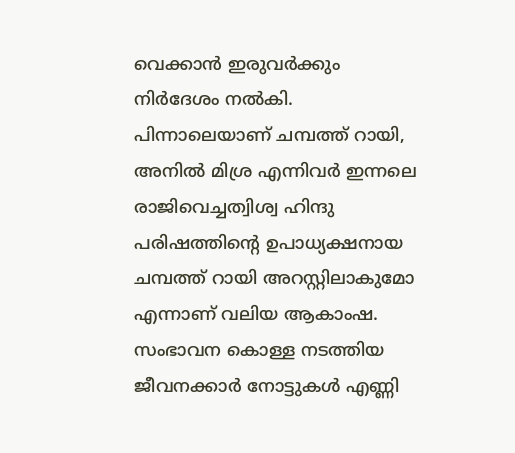വെക്കാന്‍ ഇരുവര്‍ക്കും നിര്‍ദേശം നല്‍കി. പിന്നാലെയാണ് ചമ്പത്ത് റായി, അനില്‍ മിശ്ര എന്നിവര്‍ ഇന്നലെ രാജിവെച്ചത്വിശ്വ ഹിന്ദു പരിഷത്തിന്റെ ഉപാധ്യക്ഷനായ ചമ്പത്ത് റായി അറസ്റ്റിലാകുമോ എന്നാണ് വലിയ ആകാംഷ. സംഭാവന കൊള്ള നടത്തിയ ജീവനക്കാര്‍ നോട്ടുകള്‍ എണ്ണി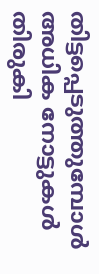തിട്ടപ്പെടുത്തുമ്പോള്‍ അധിക നോട്ടുകള്‍ തിരുകി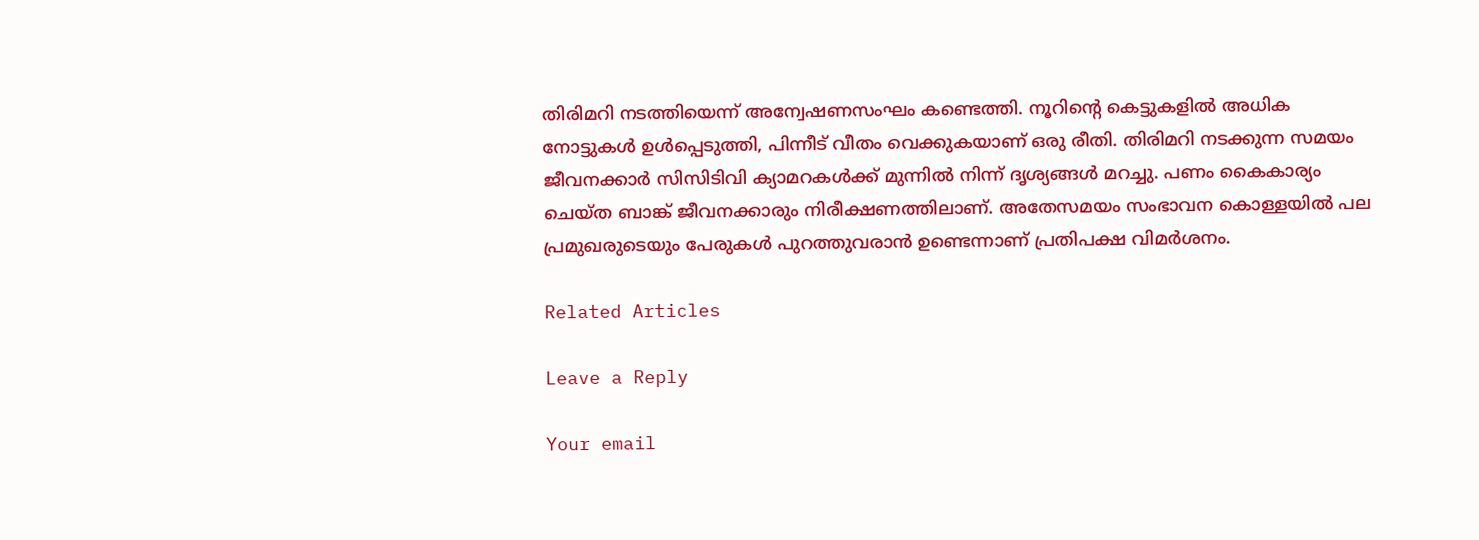തിരിമറി നടത്തിയെന്ന് അന്വേഷണസംഘം കണ്ടെത്തി. നൂറിന്റെ കെട്ടുകളില്‍ അധിക നോട്ടുകള്‍ ഉള്‍പ്പെടുത്തി, പിന്നീട് വീതം വെക്കുകയാണ് ഒരു രീതി. തിരിമറി നടക്കുന്ന സമയം ജീവനക്കാര്‍ സിസിടിവി ക്യാമറകള്‍ക്ക് മുന്നില്‍ നിന്ന് ദൃശ്യങ്ങള്‍ മറച്ചു. പണം കൈകാര്യം ചെയ്ത ബാങ്ക് ജീവനക്കാരും നിരീക്ഷണത്തിലാണ്. അതേസമയം സംഭാവന കൊള്ളയില്‍ പല പ്രമുഖരുടെയും പേരുകള്‍ പുറത്തുവരാന്‍ ഉണ്ടെന്നാണ് പ്രതിപക്ഷ വിമര്‍ശനം.

Related Articles

Leave a Reply

Your email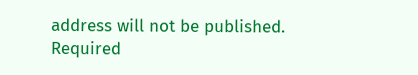address will not be published. Required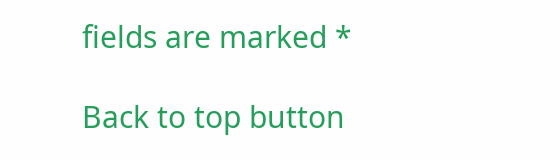fields are marked *

Back to top button